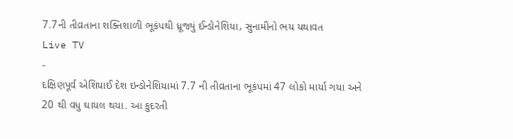7.7ની તીવ્રતાના શક્તિશાળી ભૂકંપથી ધ્રૂજ્યું ઈન્ડોનેશિયા, સુનામીનો ભય યથાવત
Live TV
-
દક્ષિણપૂર્વ એશિયાઈ દેશ ઇન્ડોનેશિયામાં 7.7 ની તીવ્રતાના ભૂકંપમાં 47 લોકો માર્યા ગયા અને 20 થી વધુ ઘાયલ થયા. આ કુદરતી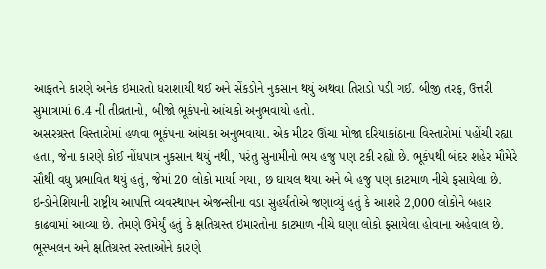આફતને કારણે અનેક ઇમારતો ધરાશાયી થઈ અને સેંકડોને નુકસાન થયું અથવા તિરાડો પડી ગઈ. બીજી તરફ, ઉત્તરી સુમાત્રામાં 6.4 ની તીવ્રતાનો, બીજો ભૂકંપનો આંચકો અનુભવાયો હતો.
અસરગ્રસ્ત વિસ્તારોમાં હળવા ભૂકંપના આંચકા અનુભવાયા. એક મીટર ઊંચા મોજા દરિયાકાંઠાના વિસ્તારોમાં પહોંચી રહ્યા હતા, જેના કારણે કોઈ નોંધપાત્ર નુકસાન થયું નથી, પરંતુ સુનામીનો ભય હજુ પણ ટકી રહ્યો છે. ભૂકંપથી બંદર શહેર મૌમેરે સૌથી વધુ પ્રભાવિત થયું હતું, જેમાં 20 લોકો માર્યા ગયા, છ ઘાયલ થયા અને બે હજુ પણ કાટમાળ નીચે ફસાયેલા છે.
ઇન્ડોનેશિયાની રાષ્ટ્રીય આપત્તિ વ્યવસ્થાપન એજન્સીના વડા સુહર્યંતોએ જણાવ્યું હતું કે આશરે 2,000 લોકોને બહાર કાઢવામાં આવ્યા છે. તેમણે ઉમેર્યું હતું કે ક્ષતિગ્રસ્ત ઇમારતોના કાટમાળ નીચે ઘણા લોકો ફસાયેલા હોવાના અહેવાલ છે. ભૂસ્ખલન અને ક્ષતિગ્રસ્ત રસ્તાઓને કારણે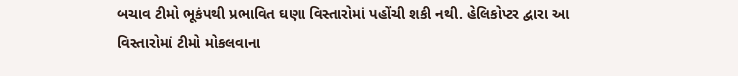બચાવ ટીમો ભૂકંપથી પ્રભાવિત ઘણા વિસ્તારોમાં પહોંચી શકી નથી. હેલિકોપ્ટર દ્વારા આ વિસ્તારોમાં ટીમો મોકલવાના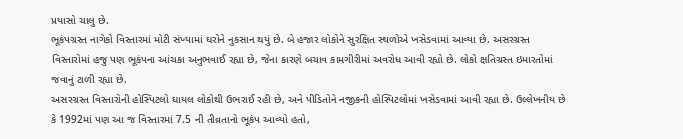પ્રયાસો ચાલુ છે.
ભૂકંપગ્રસ્ત નાગેકો વિસ્તારમાં મોટી સંખ્યામાં ઘરોને નુકસાન થયું છે. બે હજાર લોકોને સુરક્ષિત સ્થળોએ ખસેડવામાં આવ્યા છે. અસરગ્રસ્ત વિસ્તારોમાં હજુ પણ ભૂકંપના આંચકા અનુભવાઈ રહ્યા છે, જેના કારણે બચાવ કામગીરીમાં અવરોધ આવી રહ્યો છે. લોકો ક્ષતિગ્રસ્ત ઇમારતોમાં જવાનું ટાળી રહ્યા છે.
અસરગ્રસ્ત વિસ્તારોની હોસ્પિટલો ઘાયલ લોકોથી ઉભરાઈ રહી છે, અને પીડિતોને નજીકની હોસ્પિટલોમાં ખસેડવામાં આવી રહ્યા છે. ઉલ્લેખનીય છે કે 1992માં પણ આ જ વિસ્તારમાં 7.5 ની તીવ્રતાનો ભૂકંપ આવ્યો હતો,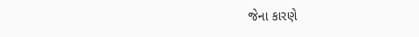જેના કારણે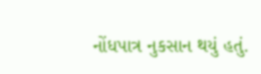નોંધપાત્ર નુકસાન થયું હતું.